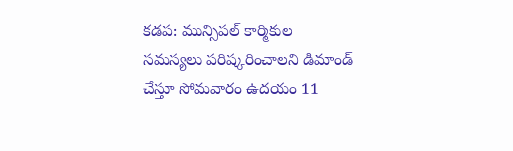కడప: మున్సిపల్ కార్మికుల సమస్యలు పరిష్కరించాలని డిమాండ్ చేస్తూ సోమవారం ఉదయం 11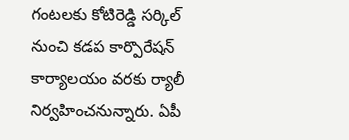గంటలకు కోటిరెడ్డి సర్కిల్ నుంచి కడప కార్పొరేషన్ కార్యాలయం వరకు ర్యాలీ నిర్వహించనున్నారు. ఏపీ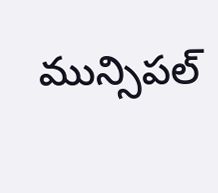మున్సిపల్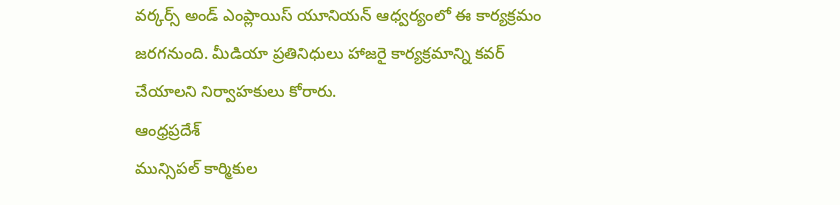వర్కర్స్ అండ్ ఎంప్లాయిస్ యూనియన్ ఆధ్వర్యంలో ఈ కార్యక్రమం జరగనుంది. మీడియా ప్రతినిధులు హాజరై కార్యక్రమాన్ని కవర్ చేయాలని నిర్వాహకులు కోరారు.
ఆంధ్రప్రదేశ్
మున్సిపల్ కార్మికుల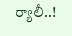ర్యాలీ..!